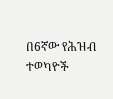በ6ኛው የሕዝብ ተወካዮች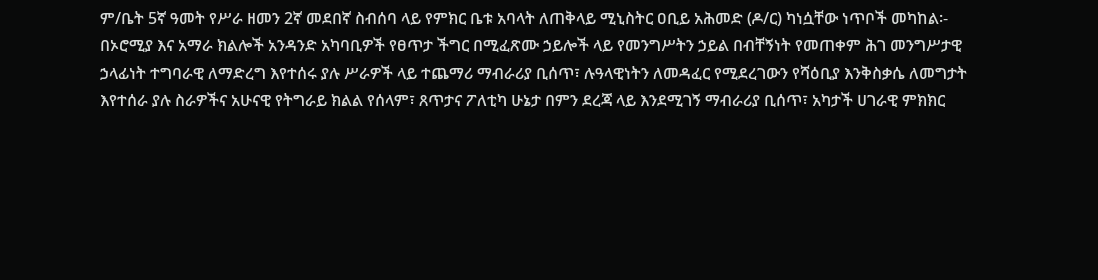ም/ቤት 5ኛ ዓመት የሥራ ዘመን 2ኛ መደበኛ ስብሰባ ላይ የምክር ቤቱ አባላት ለጠቅላይ ሚኒስትር ዐቢይ አሕመድ (ዶ/ር) ካነሷቸው ነጥቦች መካከል፡-
በኦሮሚያ እና አማራ ክልሎች አንዳንድ አካባቢዎች የፀጥታ ችግር በሚፈጽሙ ኃይሎች ላይ የመንግሥትን ኃይል በብቸኝነት የመጠቀም ሕገ መንግሥታዊ ኃላፊነት ተግባራዊ ለማድረግ እየተሰሩ ያሉ ሥራዎች ላይ ተጨማሪ ማብራሪያ ቢሰጥ፣ ሉዓላዊነትን ለመዳፈር የሚደረገውን የሻዕቢያ እንቅስቃሴ ለመግታት እየተሰራ ያሉ ስራዎችና አሁናዊ የትግራይ ክልል የሰላም፣ ጸጥታና ፖለቲካ ሁኔታ በምን ደረጃ ላይ እንደሚገኝ ማብራሪያ ቢሰጥ፣ አካታች ሀገራዊ ምክክር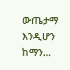ውጤታማ እንዲሆን ከማን…